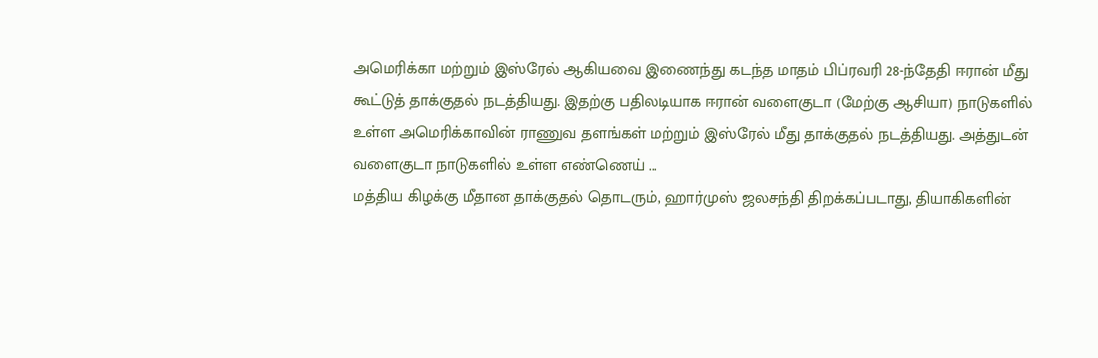அமெரிக்கா மற்றும் இஸ்ரேல் ஆகியவை இணைந்து கடந்த மாதம் பிப்ரவரி 28-ந்தேதி ஈரான் மீது கூட்டுத் தாக்குதல் நடத்தியது. இதற்கு பதிலடியாக ஈரான் வளைகுடா (மேற்கு ஆசியா) நாடுகளில் உள்ள அமெரிக்காவின் ராணுவ தளங்கள் மற்றும் இஸ்ரேல் மீது தாக்குதல் நடத்தியது. அத்துடன் வளைகுடா நாடுகளில் உள்ள எண்ணெய் ...
மத்திய கிழக்கு மீதான தாக்குதல் தொடரும், ஹார்முஸ் ஜலசந்தி திறக்கப்படாது, தியாகிகளின்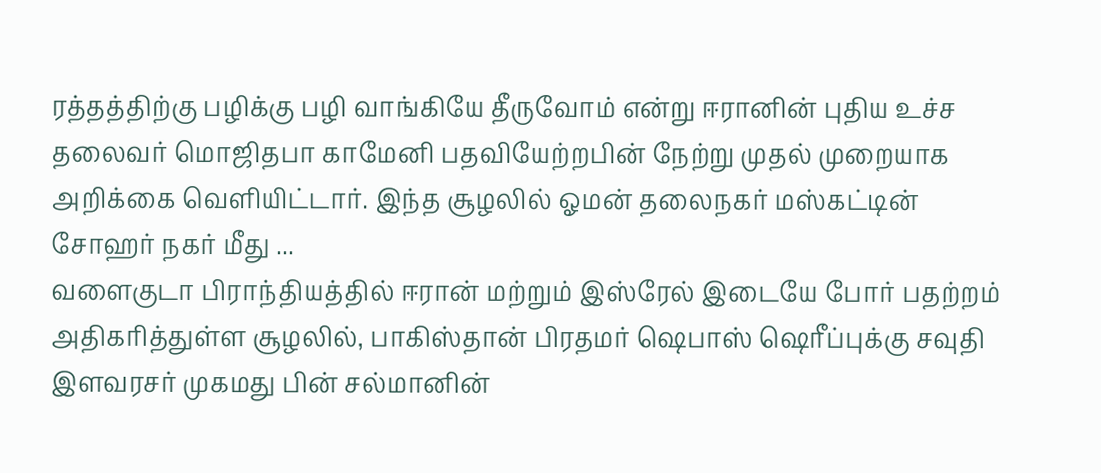ரத்தத்திற்கு பழிக்கு பழி வாங்கியே தீருவோம் என்று ஈரானின் புதிய உச்ச தலைவர் மொஜிதபா காமேனி பதவியேற்றபின் நேற்று முதல் முறையாக அறிக்கை வெளியிட்டார். இந்த சூழலில் ஓமன் தலைநகர் மஸ்கட்டின் சோஹர் நகர் மீது ...
வளைகுடா பிராந்தியத்தில் ஈரான் மற்றும் இஸ்ரேல் இடையே போர் பதற்றம் அதிகரித்துள்ள சூழலில், பாகிஸ்தான் பிரதமர் ஷெபாஸ் ஷெரீப்புக்கு சவுதி இளவரசர் முகமது பின் சல்மானின்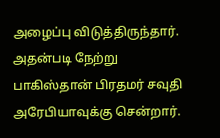அழைப்பு விடுத்திருந்தார். அதன்படி நேற்று பாகிஸ்தான் பிரதமர் சவுதி அரேபியாவுக்கு சென்றார்.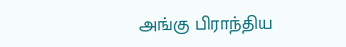அங்கு பிராந்திய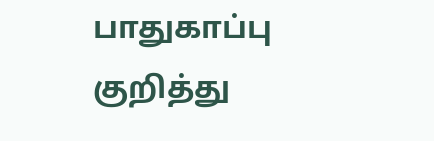பாதுகாப்பு குறித்து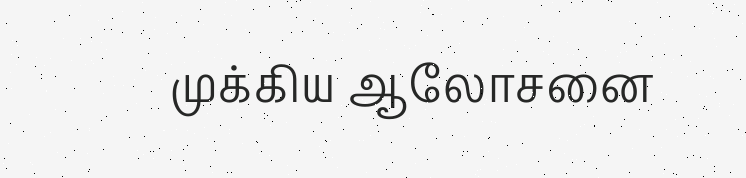முக்கிய ஆலோசனை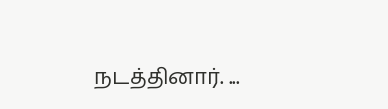நடத்தினார். ...